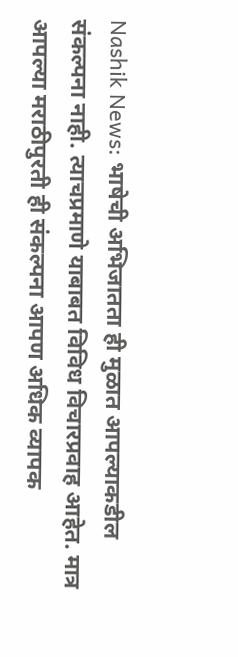Nashik News: भाषेची अभिजातता ही मुळात आपल्याकडील संकल्पना नाही. त्याचप्रमाणे याबाबत विविध विचारप्रवाह आहेत. मात्र आपल्या मराठीपुरती ही संकल्पना आपण अधिक व्यापक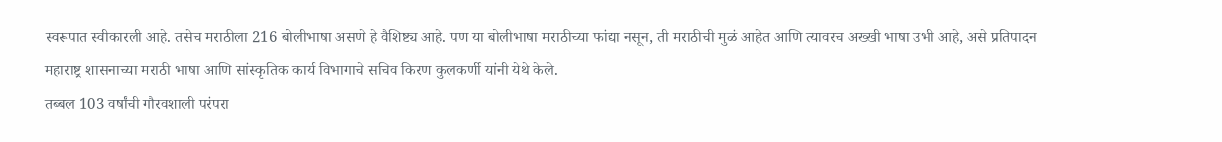स्वरूपात स्वीकारली आहे. तसेच मराठीला 216 बोलीभाषा असणे हे वैशिष्ट्य आहे. पण या बोलीभाषा मराठीच्या फांद्या नसून, ती मराठीची मुळं आहेत आणि त्यावरच अख्खी भाषा उभी आहे, असे प्रतिपादन महाराष्ट्र शासनाच्या मराठी भाषा आणि सांस्कृतिक कार्य विभागाचे सचिव किरण कुलकर्णी यांनी येथे केले.
तब्बल 103 वर्षांची गौरवशाली परंपरा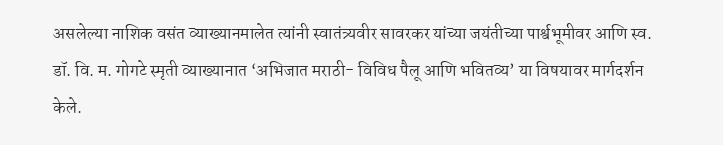असलेल्या नाशिक वसंत व्याख्यानमालेत त्यांनी स्वातंत्र्यवीर सावरकर यांच्या जयंतीच्या पार्श्वभूमीवर आणि स्व. डॉ. वि. म. गोगटे स्मृती व्याख्यानात ‘अभिजात मराठी- विविध पैलू आणि भवितव्य’ या विषयावर मार्गदर्शन केले.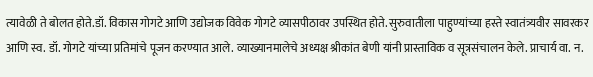त्यावेळी ते बोलत होते.डॉ. विकास गोगटे आणि उद्योजक विवेक गोगटे व्यासपीठावर उपस्थित होते. सुरुवातीला पाहुण्यांच्या हस्ते स्वातंत्र्यवीर सावरकर आणि स्व. डॉ. गोगटे यांच्या प्रतिमांचे पूजन करण्यात आले. व्याख्यानमालेचे अध्यक्ष श्रीकांत बेणी यांनी प्रास्ताविक व सूत्रसंचालन केले. प्राचार्य वा. न.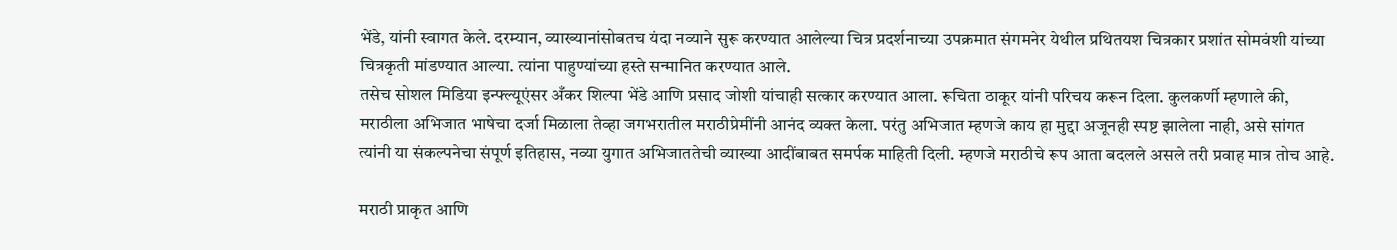भेंडे, यांनी स्वागत केले. दरम्यान, व्याख्यानांसोबतच यंदा नव्याने सुरू करण्यात आलेल्या चित्र प्रदर्शनाच्या उपक्रमात संगमनेर येथील प्रथितयश चित्रकार प्रशांत सोमवंशी यांच्या चित्रकृती मांडण्यात आल्या. त्यांना पाहुण्यांच्या हस्ते सन्मानित करण्यात आले.
तसेच सोशल मिडिया इन्फ्ल्यूएंसर अँकर शिल्पा भेंडे आणि प्रसाद जोशी यांचाही सत्कार करण्यात आला. रूचिता ठाकूर यांनी परिचय करून दिला. कुलकर्णी म्हणाले की, मराठीला अभिजात भाषेचा दर्जा मिळाला तेव्हा जगभरातील मराठीप्रेमींनी आनंद व्यक्त केला. परंतु अभिजात म्हणजे काय हा मुद्दा अजूनही स्पष्ट झालेला नाही, असे सांगत त्यांनी या संकल्पनेचा संपूर्ण इतिहास, नव्या युगात अभिजाततेची व्याख्या आदींबाबत समर्पक माहिती दिली. म्हणजे मराठीचे रूप आता बदलले असले तरी प्रवाह मात्र तोच आहे.

मराठी प्राकृत आणि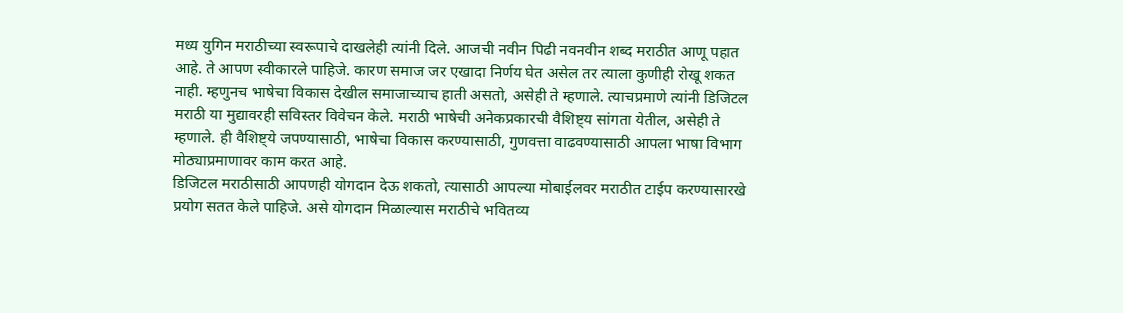मध्य युगिन मराठीच्या स्वरूपाचे दाखलेही त्यांनी दिले. आजची नवीन पिढी नवनवीन शब्द मराठीत आणू पहात आहे. ते आपण स्वीकारले पाहिजे. कारण समाज जर एखादा निर्णय घेत असेल तर त्याला कुणीही रोखू शकत नाही. म्हणुनच भाषेचा विकास देखील समाजाच्याच हाती असतो, असेही ते म्हणाले. त्याचप्रमाणे त्यांनी डिजिटल मराठी या मुद्यावरही सविस्तर विवेचन केले. मराठी भाषेची अनेकप्रकारची वैशिष्ट्य सांगता येतील, असेही ते म्हणाले. ही वैशिष्ट्ये जपण्यासाठी, भाषेचा विकास करण्यासाठी, गुणवत्ता वाढवण्यासाठी आपला भाषा विभाग मोठ्याप्रमाणावर काम करत आहे.
डिजिटल मराठीसाठी आपणही योगदान देऊ शकतो, त्यासाठी आपल्या मोबाईलवर मराठीत टाईप करण्यासारखे प्रयोग सतत केले पाहिजे. असे योगदान मिळाल्यास मराठीचे भवितव्य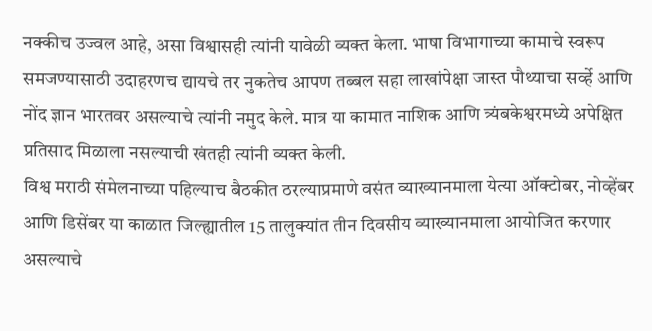नक्कीच उज्वल आहे, असा विश्वासही त्यांनी यावेळी व्यक्त केला. भाषा विभागाच्या कामाचे स्वरूप समजण्यासाठी उदाहरणच द्यायचे तर नुकतेच आपण तब्बल सहा लाखांपेक्षा जास्त पौथ्याचा सर्व्हे आणि नोंद ज्ञान भारतवर असल्याचे त्यांनी नमुद केले. मात्र या कामात नाशिक आणि त्र्यंबकेश्वरमध्ये अपेक्षित प्रतिसाद मिळाला नसल्याची खंतही त्यांनी व्यक्त केली.
विश्व मराठी संमेलनाच्या पहिल्याच बैठकीत ठरल्याप्रमाणे वसंत व्याख्यानमाला येत्या ऑक्टोबर, नोव्हेंबर आणि डिसेंबर या काळात जिल्ह्यातील 15 तालुक्यांत तीन दिवसीय व्याख्यानमाला आयोजित करणार असल्याचे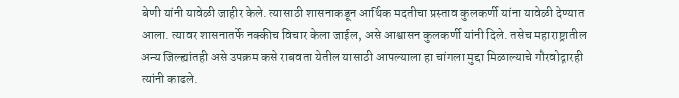बेणी यांनी यावेळी जाहीर केले. त्यासाठी शासनाकडून आर्थिक मदतीचा प्रस्ताव कुलकर्णी यांना यावेळी देण्यात आला. त्यावर शासनातर्फे नक्कीच विचार केला जाईल, असे आश्वासन कुलकर्णी यांनी दिले. तसेच महाराष्ट्रातील अन्य जिल्ह्यांतही असे उपक्रम कसे राबवता येतील यासाठी आपल्याला हा चांगला मुद्दा मिळाल्याचे गौरवोद्गारही त्यांनी काढले.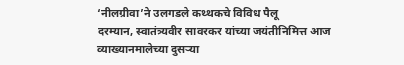‘नीलग्रीवा’ने उलगडले कथ्थकचे विविध पैलू
दरम्यान, स्वातंत्र्यवीर सावरकर यांच्या जयंतीनिमित्त आज व्याख्यानमालेच्या दुसऱ्या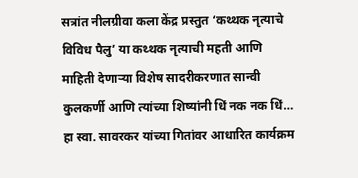सत्रांत नीलग्रीवा कला केंद्र प्रस्तुत ‘कथ्थक नृत्याचे विविध पैलु’ या कथ्थक नृत्याची महती आणि माहिती देणाऱ्या विशेष सादरीकरणात सान्वी कुलकर्णी आणि त्यांच्या शिष्यांनी धिं नक नक धिं… हा स्वा. सावरकर यांच्या गितांवर आधारित कार्यक्रम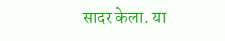सादर केला. या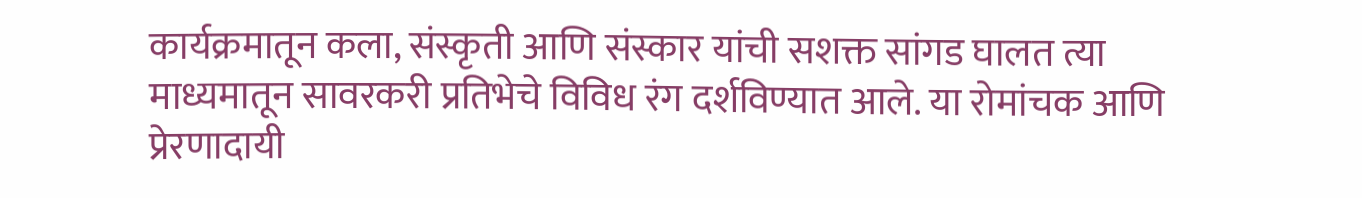कार्यक्रमातून कला, संस्कृती आणि संस्कार यांची सशक्त सांगड घालत त्या माध्यमातून सावरकरी प्रतिभेचे विविध रंग दर्शविण्यात आले. या रोमांचक आणि प्रेरणादायी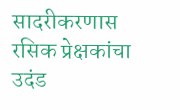सादरीकरणास रसिक प्रेक्षकांचा उदंड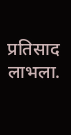प्रतिसाद लाभला.